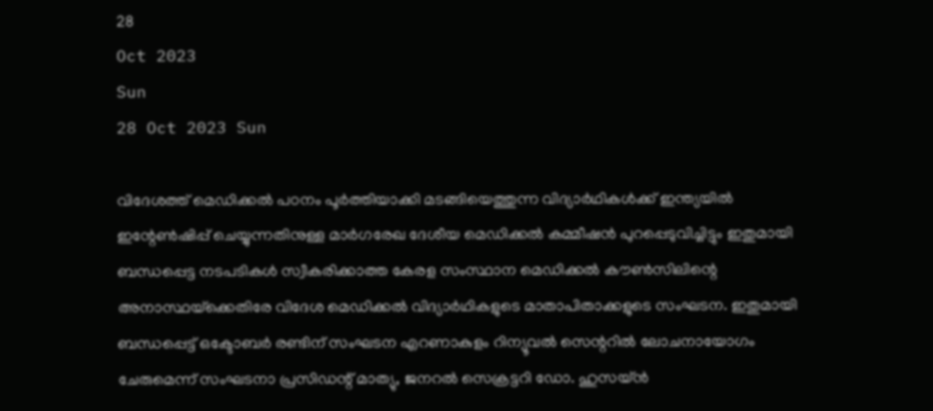28
Oct 2023
Sun
28 Oct 2023 Sun

വിദേശത്ത് മെഡിക്കല്‍ പഠനം പൂര്‍ത്തിയാക്കി മടങ്ങിയെത്തുന്ന വിദ്യാര്‍ഥികള്‍ക്ക് ഇന്ത്യയില്‍ ഇന്റേണ്‍ഷിപ്പ് ചെയ്യുന്നതിനുള്ള മാര്‍ഗരേഖ ദേശീയ മെഡിക്കല്‍ കമ്മീഷന്‍ പുറപ്പെടുവിച്ചിട്ടും ഇതുമായി ബന്ധപ്പെട്ട നടപടികള്‍ സ്വീകരിക്കാത്ത കേരള സംസ്ഥാന മെഡിക്കല്‍ കൗണ്‍സിലിന്റെ അനാസ്ഥയ്‌ക്കെതിരേ വിദേശ മെഡിക്കല്‍ വിദ്യാര്‍ഥികളുടെ മാതാപിതാക്കളുടെ സംഘടന. ഇതുമായി ബന്ധപ്പെട്ട് ഒക്ടോബര്‍ രണ്ടിന് സംഘടന എറണാകുളം റിന്യൂവല്‍ സെന്ററില്‍ ലോചനായോഗം ചേരുമെന്ന് സംഘടനാ പ്രസിഡന്റ് മാത്യു, ജനറല്‍ സെക്രട്ടറി ഡോ. ഹുസയ്ന്‍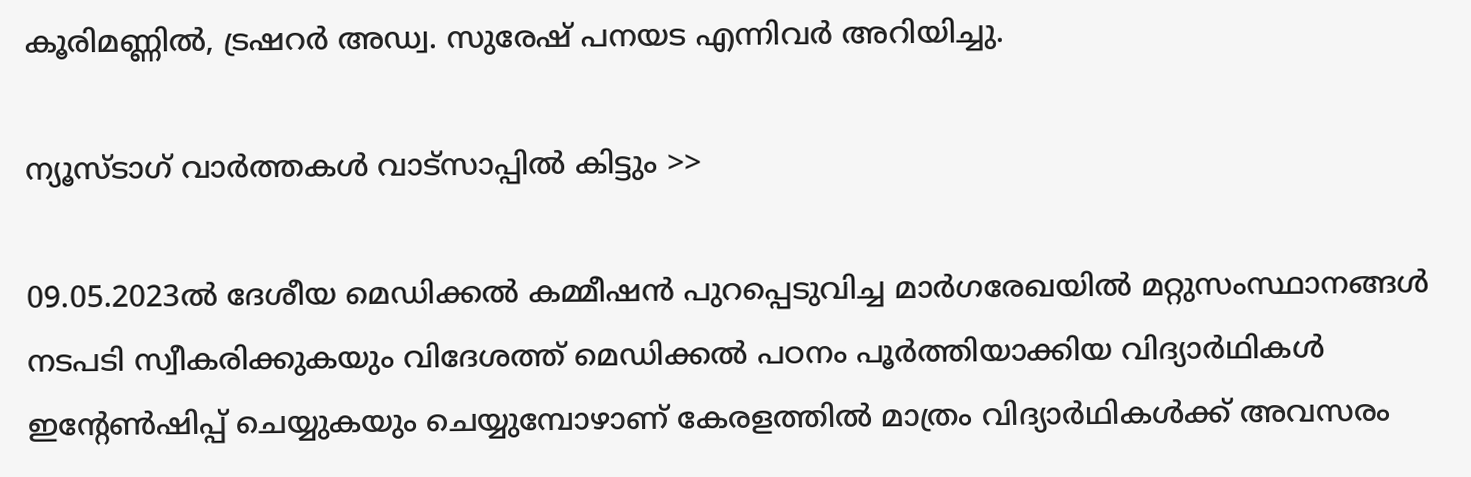കൂരിമണ്ണില്‍, ട്രഷറര്‍ അഡ്വ. സുരേഷ് പനയട എന്നിവര്‍ അറിയിച്ചു.

ന്യൂസ്ടാഗ് വാര്‍ത്തകള്‍ വാട്‌സാപ്പില്‍ കിട്ടും >>

09.05.2023ല്‍ ദേശീയ മെഡിക്കല്‍ കമ്മീഷന്‍ പുറപ്പെടുവിച്ച മാര്‍ഗരേഖയില്‍ മറ്റുസംസ്ഥാനങ്ങള്‍ നടപടി സ്വീകരിക്കുകയും വിദേശത്ത് മെഡിക്കല്‍ പഠനം പൂര്‍ത്തിയാക്കിയ വിദ്യാര്‍ഥികള്‍ ഇന്റേണ്‍ഷിപ്പ് ചെയ്യുകയും ചെയ്യുമ്പോഴാണ് കേരളത്തില്‍ മാത്രം വിദ്യാര്‍ഥികള്‍ക്ക് അവസരം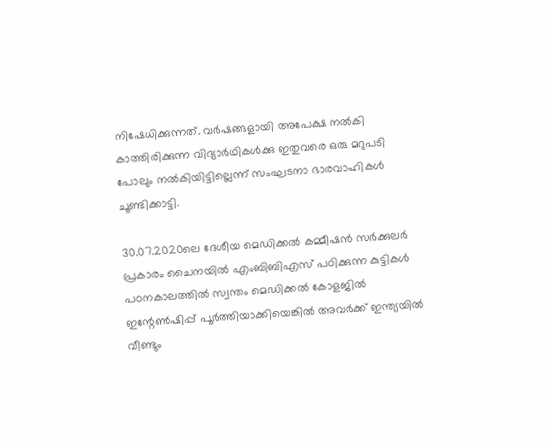നിഷേധിക്കുന്നത്. വര്‍ഷങ്ങളായി അപേക്ഷ നല്‍കി കാത്തിരിക്കുന്ന വിദ്യാര്‍ഥികള്‍ക്കു ഇതുവരെ ഒരു മറുപടി പോലും നല്‍കിയിട്ടില്ലെന്ന് സംഘടനാ ഭാരവാഹികള്‍ ചൂണ്ടിക്കാട്ടി.

30.07.2020ലെ ദേശീയ മെഡിക്കല്‍ കമ്മീഷന്‍ സര്‍ക്കുലര്‍ പ്രകാരം ചൈനയില്‍ എംബിബിഎസ് പഠിക്കുന്ന കുട്ടികള്‍ പഠനകാലത്തില്‍ സ്വന്തം മെഡിക്കല്‍ കോളജില്‍ ഇന്റേണ്‍ഷിപ്പ് പൂര്‍ത്തിയാക്കിയെങ്കില്‍ അവര്‍ക്ക് ഇന്ത്യയില്‍ വീണ്ടും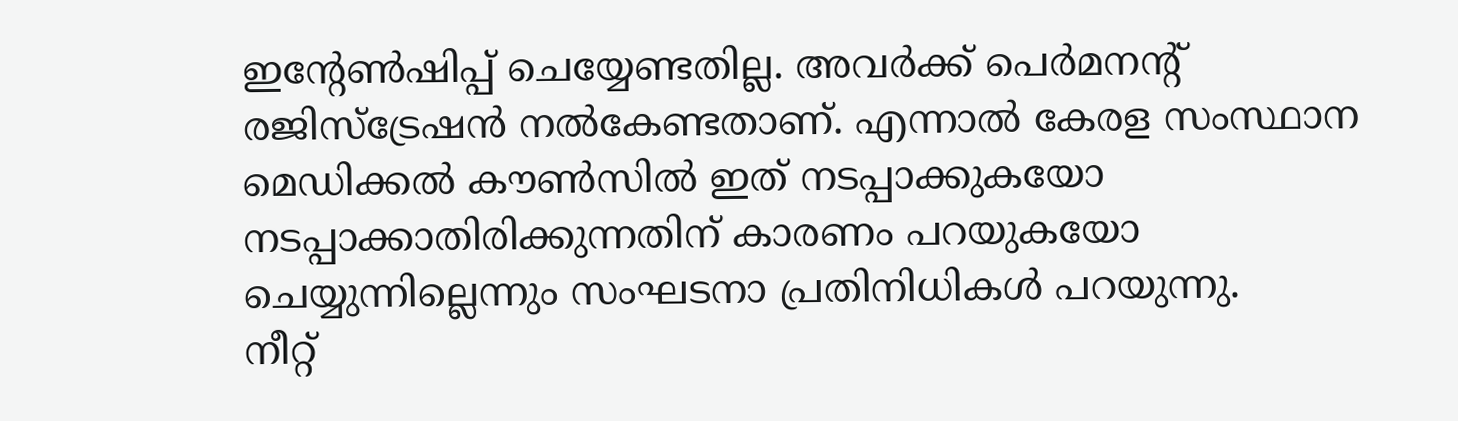ഇന്റേണ്‍ഷിപ്പ് ചെയ്യേണ്ടതില്ല. അവര്‍ക്ക് പെര്‍മനന്റ് രജിസ്‌ട്രേഷന്‍ നല്‍കേണ്ടതാണ്. എന്നാല്‍ കേരള സംസ്ഥാന മെഡിക്കല്‍ കൗണ്‍സില്‍ ഇത് നടപ്പാക്കുകയോ നടപ്പാക്കാതിരിക്കുന്നതിന് കാരണം പറയുകയോ ചെയ്യുന്നില്ലെന്നും സംഘടനാ പ്രതിനിധികള്‍ പറയുന്നു.
നീറ്റ്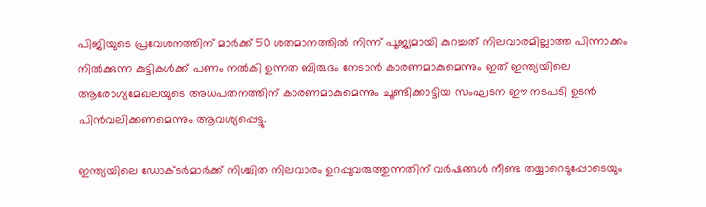പിജിയുടെ പ്രവേശനത്തിന് മാര്‍ക്ക് 50 ശതമാനത്തില്‍ നിന്ന് പൂജ്യമായി കുറച്ചത് നിലവാരമില്ലാത്ത പിന്നാക്കം നില്‍ക്കുന്ന കുട്ടികള്‍ക്ക് പണം നല്‍കി ഉന്നത ബിരുദം നേടാന്‍ കാരണമാകുമെന്നും ഇത് ഇന്ത്യയിലെ ആരോഗ്യമേഖലയുടെ അധപതനത്തിന് കാരണമാകുമെന്നും ചൂണ്ടിക്കാട്ടിയ സംഘടന ഈ നടപടി ഉടന്‍ പിന്‍വലിക്കണമെന്നും ആവശ്യപ്പെട്ടു.

ഇന്ത്യയിലെ ഡോക്ടര്‍മാര്‍ക്ക് നിശ്ചിത നിലവാരം ഉറപ്പുവരുത്തുന്നതിന് വര്‍ഷങ്ങള്‍ നീണ്ട തയ്യാറെടുപ്പോടെയും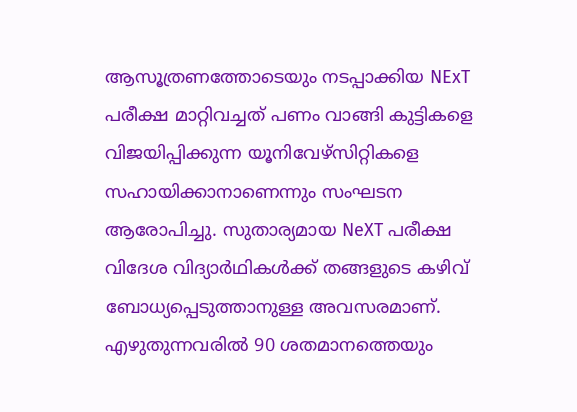ആസൂത്രണത്തോടെയും നടപ്പാക്കിയ NExT പരീക്ഷ മാറ്റിവച്ചത് പണം വാങ്ങി കുട്ടികളെ വിജയിപ്പിക്കുന്ന യൂനിവേഴ്‌സിറ്റികളെ സഹായിക്കാനാണെന്നും സംഘടന ആരോപിച്ചു. സുതാര്യമായ NeXT പരീക്ഷ വിദേശ വിദ്യാര്‍ഥികള്‍ക്ക് തങ്ങളുടെ കഴിവ് ബോധ്യപ്പെടുത്താനുള്ള അവസരമാണ്. എഴുതുന്നവരില്‍ 90 ശതമാനത്തെയും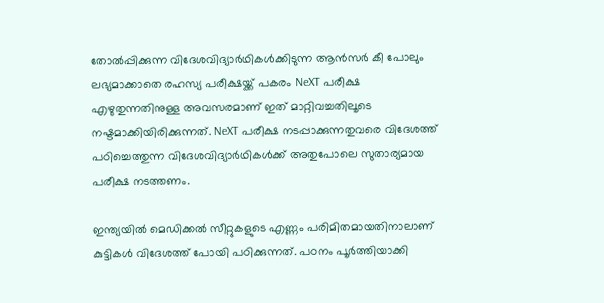തോല്‍പ്പിക്കുന്ന വിദേശവിദ്യാര്‍ഥികള്‍ക്കിടുന്ന ആന്‍സര്‍ കീ പോലും ലഭ്യമാക്കാതെ രഹസ്യ പരീക്ഷയ്ക്ക് പകരം NeXT പരീക്ഷ എഴുതുന്നതിനുള്ള അവസരമാണ് ഇത് മാറ്റിവച്ചതിലൂടെ നഷ്ടമാക്കിയിരിക്കുന്നത്. NeXT പരീക്ഷ നടപ്പാക്കുന്നതുവരെ വിദേശത്ത് പഠിച്ചെത്തുന്ന വിദേശവിദ്യാര്‍ഥികള്‍ക്ക് അതുപോലെ സുതാര്യമായ പരീക്ഷ നടത്തണം.

ഇന്ത്യയില്‍ മെഡിക്കല്‍ സീറ്റുകളുടെ എണ്ണം പരിമിതമായതിനാലാണ് കുട്ടികള്‍ വിദേശത്ത് പോയി പഠിക്കുന്നത്. പഠനം പൂര്‍ത്തിയാക്കി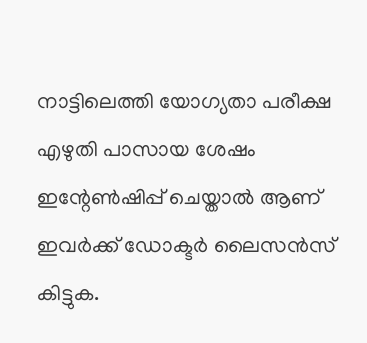നാട്ടിലെത്തി യോഗ്യതാ പരീക്ഷ എഴുതി പാസായ ശേഷം ഇന്റേണ്‍ഷിപ്പ് ചെയ്താല്‍ ആണ് ഇവര്‍ക്ക് ഡോക്ടര്‍ ലൈസന്‍സ് കിട്ടുക.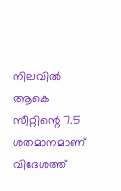നിലവില്‍ ആകെ സീറ്റിന്റെ 7.5 ശതമാനമാണ് വിദേശത്ത്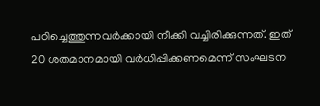പഠിച്ചെത്തുന്നവര്‍ക്കായി നീക്കി വച്ചിരിക്കുന്നത്. ഇത് 20 ശതമാനമായി വര്‍ധിപ്പിക്കണമെന്ന് സംഘടന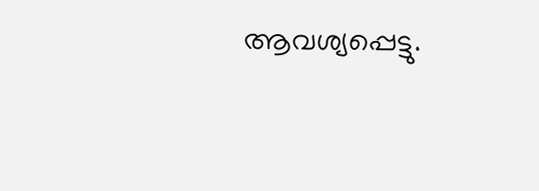ആവശ്യപ്പെട്ടു.